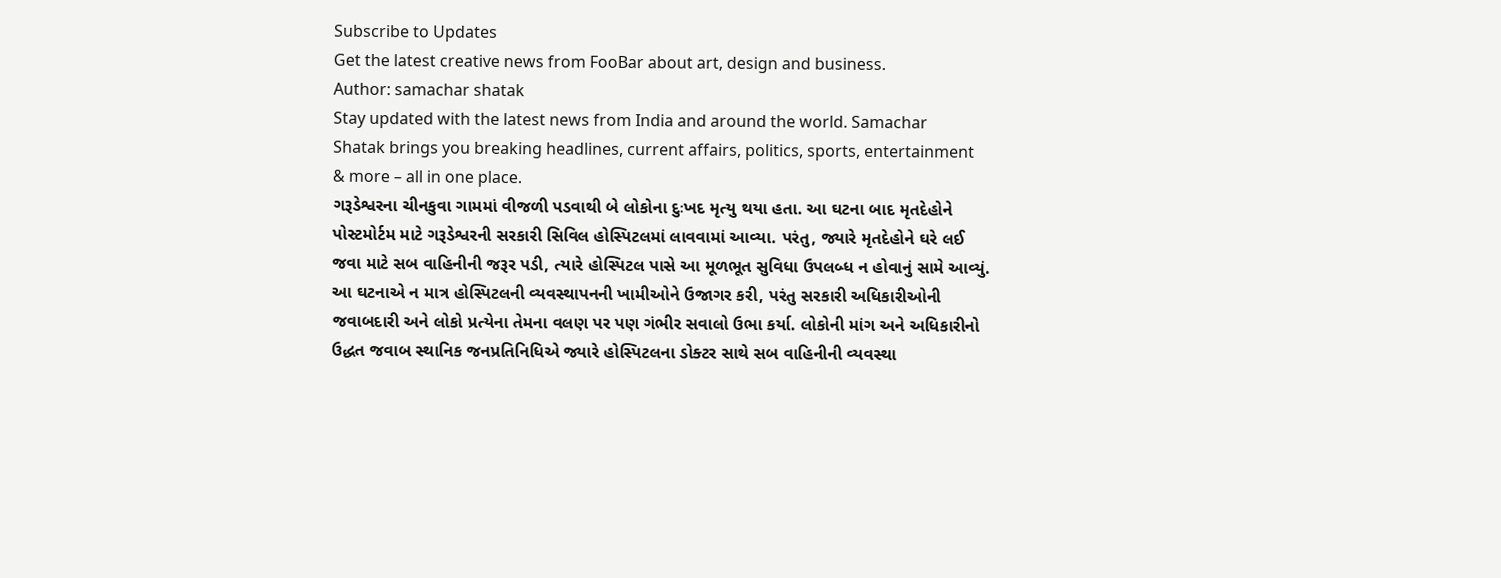Subscribe to Updates
Get the latest creative news from FooBar about art, design and business.
Author: samachar shatak
Stay updated with the latest news from India and around the world. Samachar Shatak brings you breaking headlines, current affairs, politics, sports, entertainment & more – all in one place.
ગરૂડેશ્વરના ચીનકુવા ગામમાં વીજળી પડવાથી બે લોકોના દુઃખદ મૃત્યુ થયા હતા. આ ઘટના બાદ મૃતદેહોને પોસ્ટમોર્ટમ માટે ગરૂડેશ્વરની સરકારી સિવિલ હોસ્પિટલમાં લાવવામાં આવ્યા. પરંતુ, જ્યારે મૃતદેહોને ઘરે લઈ જવા માટે સબ વાહિનીની જરૂર પડી, ત્યારે હોસ્પિટલ પાસે આ મૂળભૂત સુવિધા ઉપલબ્ધ ન હોવાનું સામે આવ્યું. આ ઘટનાએ ન માત્ર હોસ્પિટલની વ્યવસ્થાપનની ખામીઓને ઉજાગર કરી, પરંતુ સરકારી અધિકારીઓની જવાબદારી અને લોકો પ્રત્યેના તેમના વલણ પર પણ ગંભીર સવાલો ઉભા કર્યા. લોકોની માંગ અને અધિકારીનો ઉદ્ધત જવાબ સ્થાનિક જનપ્રતિનિધિએ જ્યારે હોસ્પિટલના ડોક્ટર સાથે સબ વાહિનીની વ્યવસ્થા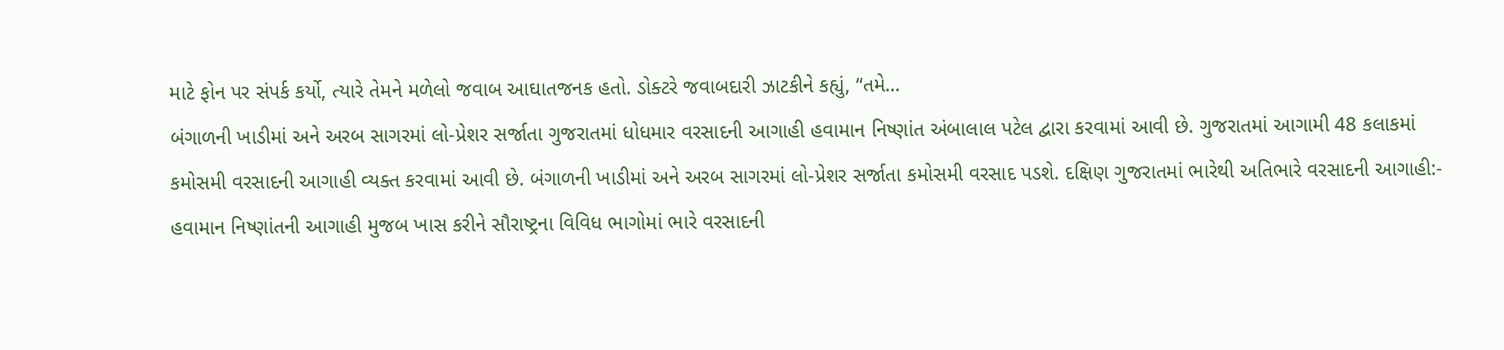માટે ફોન પર સંપર્ક કર્યો, ત્યારે તેમને મળેલો જવાબ આઘાતજનક હતો. ડોક્ટરે જવાબદારી ઝાટકીને કહ્યું, “તમે…
બંગાળની ખાડીમાં અને અરબ સાગરમાં લો-પ્રેશર સર્જાતા ગુજરાતમાં ધોધમાર વરસાદની આગાહી હવામાન નિષ્ણાંત અંબાલાલ પટેલ દ્વારા કરવામાં આવી છે. ગુજરાતમાં આગામી 48 કલાકમાં કમોસમી વરસાદની આગાહી વ્યક્ત કરવામાં આવી છે. બંગાળની ખાડીમાં અને અરબ સાગરમાં લો-પ્રેશર સર્જાતા કમોસમી વરસાદ પડશે. દક્ષિણ ગુજરાતમાં ભારેથી અતિભારે વરસાદની આગાહી:- હવામાન નિષ્ણાંતની આગાહી મુજબ ખાસ કરીને સૌરાષ્ટ્રના વિવિધ ભાગોમાં ભારે વરસાદની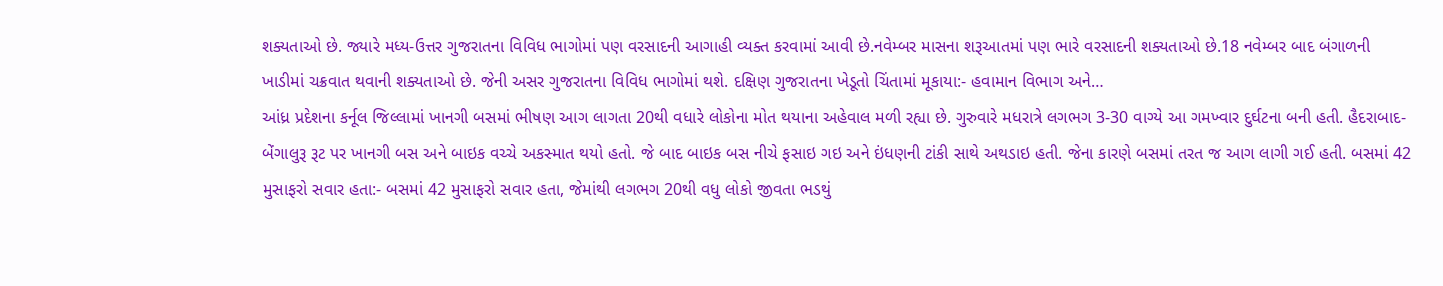શક્યતાઓ છે. જ્યારે મધ્ય-ઉત્તર ગુજરાતના વિવિધ ભાગોમાં પણ વરસાદની આગાહી વ્યક્ત કરવામાં આવી છે.નવેમ્બર માસના શરૂઆતમાં પણ ભારે વરસાદની શક્યતાઓ છે.18 નવેમ્બર બાદ બંગાળની ખાડીમાં ચક્રવાત થવાની શક્યતાઓ છે. જેની અસર ગુજરાતના વિવિધ ભાગોમાં થશે. દક્ષિણ ગુજરાતના ખેડૂતો ચિંતામાં મૂકાયા:- હવામાન વિભાગ અને…
આંધ્ર પ્રદેશના કર્નૂલ જિલ્લામાં ખાનગી બસમાં ભીષણ આગ લાગતા 20થી વધારે લોકોના મોત થયાના અહેવાલ મળી રહ્યા છે. ગુરુવારે મધરાત્રે લગભગ 3-30 વાગ્યે આ ગમખ્વાર દુર્ઘટના બની હતી. હૈદરાબાદ-બેંગાલુરૂ રૂટ પર ખાનગી બસ અને બાઇક વચ્ચે અકસ્માત થયો હતો. જે બાદ બાઇક બસ નીચે ફસાઇ ગઇ અને ઇંધણની ટાંકી સાથે અથડાઇ હતી. જેના કારણે બસમાં તરત જ આગ લાગી ગઈ હતી. બસમાં 42 મુસાફરો સવાર હતા:- બસમાં 42 મુસાફરો સવાર હતા, જેમાંથી લગભગ 20થી વધુ લોકો જીવતા ભડથું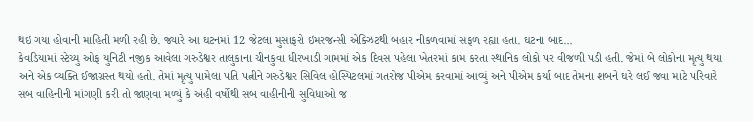થઇ ગયા હોવાની માહિતી મળી રહી છે. જ્યારે આ ઘટનમાં 12 જેટલા મુસાફરો ઇમરજન્સી એક્ઝિટથી બહાર નીકળવામાં સફળ રહ્યા હતા. ઘટના બાદ…
કેવડિયામાં સ્ટેચ્યુ ઓફ યુનિટી નજીક આવેલા ગરુડેશ્વર તાલુકાના ચીનકુવા ધીરખાડી ગામમાં એક દિવસ પહેલા ખેતરમાં કામ કરતા સ્થાનિક લોકો પર વીજળી પડી હતી. જેમાં બે લોકોના મૃત્યુ થયા અને એક વ્યક્તિ ઈજાગ્રસ્ત થયો હતો. તેમાં મૃત્યુ પામેલા પતિ પત્નીને ગરુડેશ્વર સિવિલ હોસ્પિટલમાં ગતરોજ પીએમ કરવામાં આવ્યું અને પીએમ કર્યા બાદ તેમના શબને ઘરે લઈ જવા માટે પરિવારે સબ વાહિનીની માંગણી કરી તો જાણવા મળ્યું કે અંહી વર્ષોથી સબ વાહીનીની સુવિધાઓ જ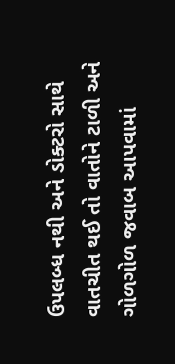ઉપલબ્ધ નથી અને ડોક્ટરો સાથે વાતચીત થઈ તો વાતોને ટાળી અને ગોળગોળ જવાબ આપવામાં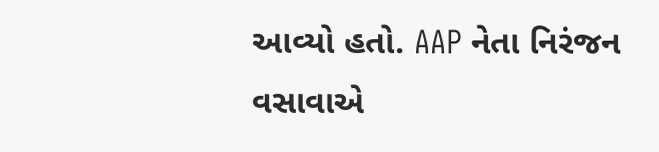આવ્યો હતો. AAP નેતા નિરંજન વસાવાએ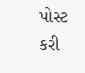પોસ્ટ કરી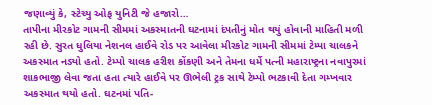જણાવ્યું કે, સ્ટેચ્યુ ઓફ યુનિટી જે હજારો…
તાપીના મીરકોટ ગામની સીમમાં અકસ્માતની ઘટનામાં દંપતીનું મોત થયું હોવાની માહિતી મળી રહી છે. સુરત ધુલિયા નેશનલ હાઈવે રોડ પર આવેલા મીરકોટ ગામની સીમમાં ટેમ્પા ચાલકને અકસ્માત નડ્યો હતો. ટેમ્પો ચાલક હરીશ કોંકણી અને તેમના ધર્મે પત્ની મહારાષ્ટ્રના નવાપુરમાં શાકભાજી લેવા જતા હતા ત્યારે હાઈવે પર ઊભેલી ટ્રક સાથે ટેમ્પો ભટકાવી દેતા ગમ્ખવાર અકસ્માત થયો હતો. ઘટનમાં પતિ-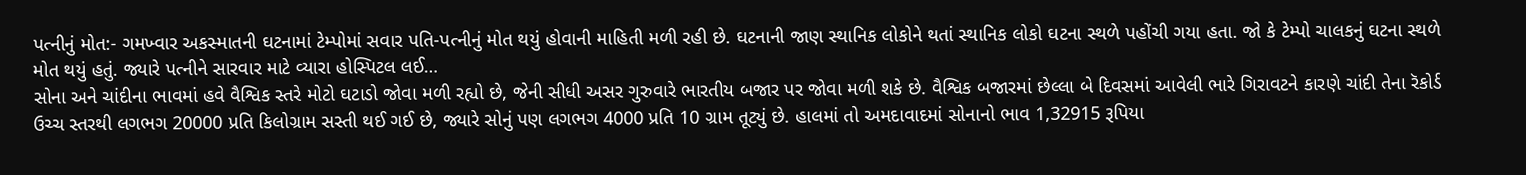પત્નીનું મોત:- ગમખ્વાર અકસ્માતની ઘટનામાં ટેમ્પોમાં સવાર પતિ-પત્નીનું મોત થયું હોવાની માહિતી મળી રહી છે. ઘટનાની જાણ સ્થાનિક લોકોને થતાં સ્થાનિક લોકો ઘટના સ્થળે પહોંચી ગયા હતા. જો કે ટેમ્પો ચાલકનું ઘટના સ્થળે મોત થયું હતું. જ્યારે પત્નીને સારવાર માટે વ્યારા હોસ્પિટલ લઈ…
સોના અને ચાંદીના ભાવમાં હવે વૈશ્વિક સ્તરે મોટો ઘટાડો જોવા મળી રહ્યો છે, જેની સીધી અસર ગુરુવારે ભારતીય બજાર પર જોવા મળી શકે છે. વૈશ્વિક બજારમાં છેલ્લા બે દિવસમાં આવેલી ભારે ગિરાવટને કારણે ચાંદી તેના રૅકોર્ડ ઉચ્ચ સ્તરથી લગભગ 20000 પ્રતિ કિલોગ્રામ સસ્તી થઈ ગઈ છે, જ્યારે સોનું પણ લગભગ 4000 પ્રતિ 10 ગ્રામ તૂટ્યું છે. હાલમાં તો અમદાવાદમાં સોનાનો ભાવ 1,32915 રૂપિયા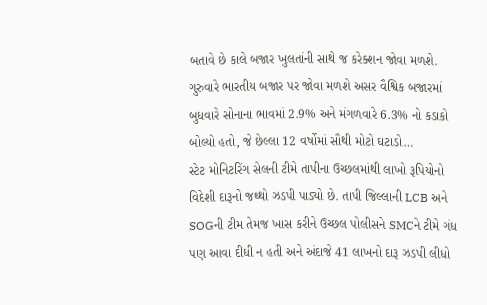બતાવે છે કાલે બજાર ખુલતાંની સાથે જ કરેક્શન જોવા મળશે. ગુરુવારે ભારતીય બજાર પર જોવા મળશે અસર વૈશ્વિક બજારમાં બુધવારે સોનાના ભાવમાં 2.9% અને મંગળવારે 6.3% નો કડાકો બોલ્યો હતો, જે છેલ્લા 12 વર્ષોમાં સૌથી મોટો ઘટાડો…
સ્ટેટ મોનિટરિંગ સેલની ટીમે તાપીના ઉચ્છલમાંથી લાખો રૂપિયોનો વિદેશી દારૂનો જથ્થો ઝડપી પાડ્યો છે. તાપી જિલ્લાની LCB અને SOGની ટીમ તેમજ ખાસ કરીને ઉચ્છલ પોલીસને SMCને ટીમે ગંધ પણ આવા દીધી ન હતી અને અંદાજે 41 લાખનો દારૂ ઝડપી લીધો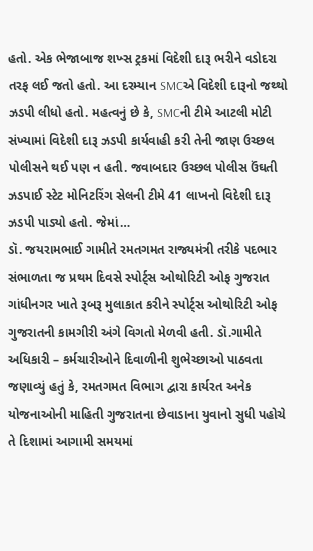હતો. એક ભેજાબાજ શખ્સ ટ્રકમાં વિદેશી દારૂ ભરીને વડોદરા તરફ લઈ જતો હતો. આ દરમ્યાન SMCએ વિદેશી દારૂનો જથ્થો ઝડપી લીધો હતો. મહત્વનું છે કે, SMCની ટીમે આટલી મોટી સંખ્યામાં વિદેશી દારૂ ઝડપી કાર્યવાહી કરી તેની જાણ ઉચ્છલ પોલીસને થઈ પણ ન હતી. જવાબદાર ઉચ્છલ પોલીસ ઉંઘતી ઝડપાઈ સ્ટેટ મોનિટરિંગ સેલની ટીમે 41 લાખનો વિદેશી દારૂ ઝડપી પાડ્યો હતો. જેમાં…
ડૉ. જયરામભાઈ ગામીતે રમતગમત રાજ્યમંત્રી તરીકે પદભાર સંભાળતા જ પ્રથમ દિવસે સ્પોર્ટ્સ ઓથોરિટી ઓફ ગુજરાત ગાંધીનગર ખાતે રૂબરૂ મુલાકાત કરીને સ્પોર્ટ્સ ઓથોરિટી ઓફ ગુજરાતની કામગીરી અંગે વિગતો મેળવી હતી. ડૉ.ગામીતે અધિકારી – કર્મચારીઓને દિવાળીની શુભેચ્છાઓ પાઠવતા જણાવ્યું હતું કે, રમતગમત વિભાગ દ્વારા કાર્યરત અનેક યોજનાઓની માહિતી ગુજરાતના છેવાડાના યુવાનો સુધી પહોચે તે દિશામાં આગામી સમયમાં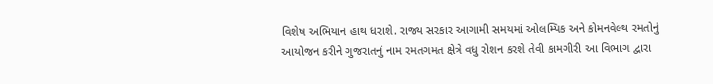વિશેષ અભિયાન હાથ ધરાશે. રાજ્ય સરકાર આગામી સમયમાં ઓલમ્પિક અને કોમનવેલ્થ રમતોનું આયોજન કરીને ગુજરાતનું નામ રમતગમત ક્ષેત્રે વધુ રોશન કરશે તેવી કામગીરી આ વિભાગ દ્વારા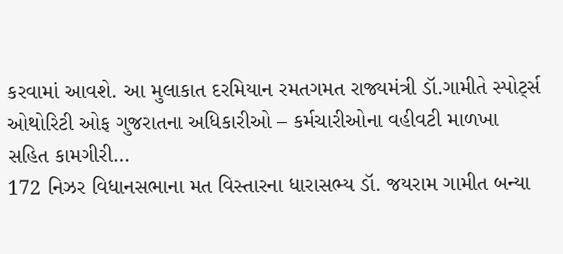કરવામાં આવશે. આ મુલાકાત દરમિયાન રમતગમત રાજ્યમંત્રી ડૉ.ગામીતે સ્પોર્ટ્સ ઓથોરિટી ઓફ ગુજરાતના અધિકારીઓ – કર્મચારીઓના વહીવટી માળખા સહિત કામગીરી…
172 નિઝર વિધાનસભાના મત વિસ્તારના ધારાસભ્ય ડૉ. જયરામ ગામીત બન્યા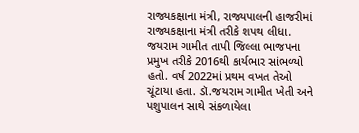રાજ્યકક્ષાના મંત્રી, રાજ્યપાલની હાજરીમાં રાજ્યકક્ષાના મંત્રી તરીકે શપથ લીધા. જયરામ ગામીત તાપી જિલ્લા ભાજપના પ્રમુખ તરીકે 2016થી કાર્યભાર સાંભળ્યો હતો. વર્ષ 2022માં પ્રથમ વખત તેઓ ચૂંટાયા હતા. ડૉ.જયરામ ગામીત ખેતી અને પશુપાલન સાથે સંકળાયેલા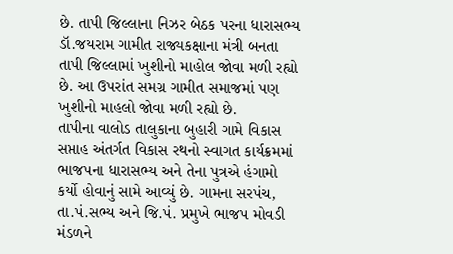છે. તાપી જિલ્લાના નિઝર બેઠક પરના ધારાસભ્ય ડૉ.જયરામ ગામીત રાજ્યકક્ષાના મંત્રી બનતા તાપી જિલ્લામાં ખુશીનો માહોલ જોવા મળી રહ્યો છે. આ ઉપરાંત સમગ્ર ગામીત સમાજમાં પણ ખુશીનો માહલો જોવા મળી રહ્યો છે.
તાપીના વાલોડ તાલુકાના બુહારી ગામે વિકાસ સપ્તાહ અંતર્ગત વિકાસ રથનો સ્વાગત કાર્યક્રમમાં ભાજપના ધારાસભ્ય અને તેના પુત્રએ હંગામો કર્યો હોવાનું સામે આવ્યું છે. ગામના સરપંચ, તા.પં.સભ્ય અને જિ.પં. પ્રમુખે ભાજપ મોવડી મંડળને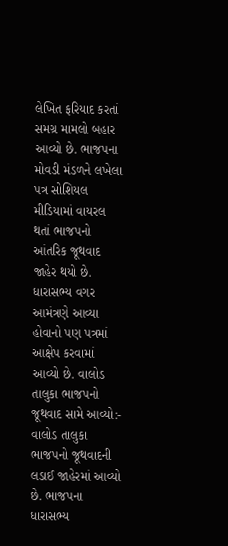લેખિત ફરિયાદ કરતાં સમગ્ર મામલો બહાર આવ્યો છે. ભાજપના મોવડી મંડળને લખેલા પત્ર સોશિયલ મીડિયામાં વાયરલ થતાં ભાજપનો આંતરિક જૂથવાદ જાહેર થયો છે. ધારાસભ્ય વગર આમંત્રણે આવ્યા હોવાનો પણ પત્રમાં આક્ષેપ કરવામાં આવ્યો છે. વાલોડ તાલુકા ભાજપનો જૂથવાદ સામે આવ્યો:- વાલોડ તાલુકા ભાજપનો જૂથવાદની લડાઈ જાહેરમાં આવ્યો છે. ભાજપના ધારાસભ્ય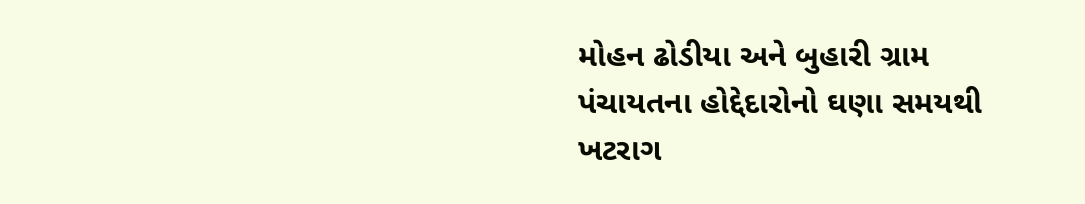મોહન ઢોડીયા અને બુહારી ગ્રામ પંચાયતના હોદ્દેદારોનો ઘણા સમયથી ખટરાગ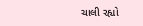ચાલી રહ્યો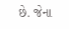છે. જેના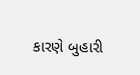કારણે બુહારી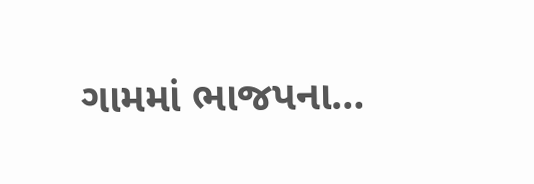ગામમાં ભાજપના…